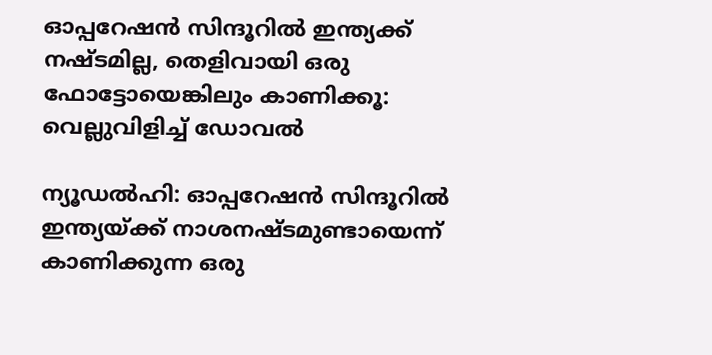ഓപ്പറേഷൻ സിന്ദൂറിൽ ഇന്ത്യക്ക് നഷ്ടമില്ല, തെളിവായി ഒരു ഫോട്ടോയെങ്കിലും കാണിക്കൂ: വെല്ലുവിളിച്ച് ഡോവൽ

ന്യൂഡൽഹി: ഓപ്പറേഷൻ സിന്ദൂറിൽ ഇന്ത്യയ്ക്ക് നാശനഷ്ടമുണ്ടായെന്ന് കാണിക്കുന്ന ഒരു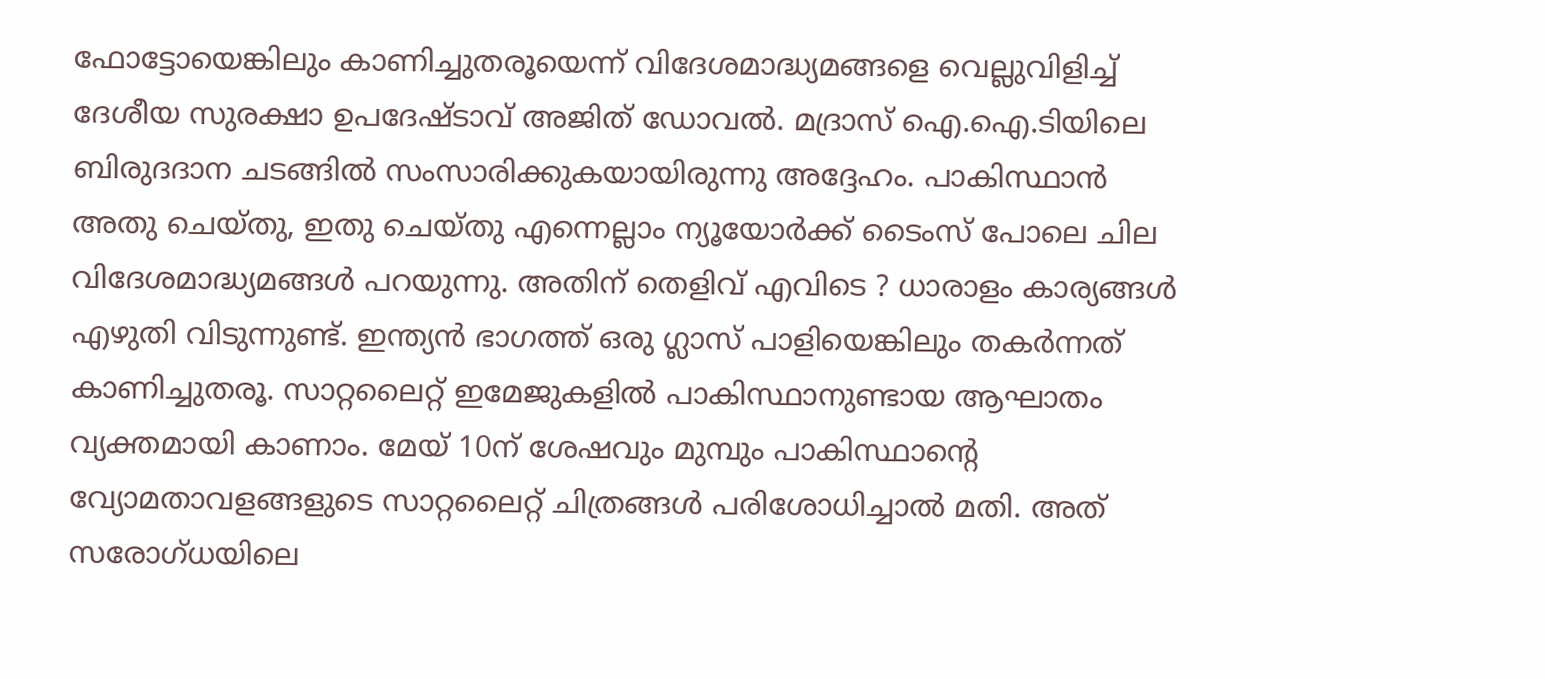ഫോട്ടോയെങ്കിലും കാണിച്ചുതരൂയെന്ന് വിദേശമാദ്ധ്യമങ്ങളെ വെല്ലുവിളിച്ച് ദേശീയ സുരക്ഷാ ഉപദേഷ്‌ടാവ് അജിത് ഡോവൽ. മദ്രാസ് ഐ.ഐ.ടിയിലെ ബിരുദദാന ചടങ്ങിൽ സംസാരിക്കുകയായിരുന്നു അദ്ദേഹം. പാകിസ്ഥാൻ അതു ചെയ്‌തു, ഇതു ചെയ്‌തു എന്നെല്ലാം ന്യൂയോർക്ക് ടൈംസ് പോലെ ചില വിദേശമാദ്ധ്യമങ്ങൾ പറയുന്നു. അതിന് തെളിവ് എവിടെ ? ധാരാളം കാര്യങ്ങൾ എഴുതി വിടുന്നുണ്ട്. ഇന്ത്യൻ ഭാഗത്ത് ഒരു ഗ്ലാസ് പാളിയെങ്കിലും തകർന്നത് കാണിച്ചുതരൂ. സാറ്റലൈറ്റ് ഇമേജുകളിൽ പാകിസ്ഥാനുണ്ടായ ആഘാതം വ്യക്തമായി കാണാം. മേയ് 10ന് ശേഷവും മുമ്പും പാകിസ്ഥാന്റെ വ്യോമതാവളങ്ങളുടെ സാറ്റലൈറ്റ് ചിത്രങ്ങൾ പരിശോധിച്ചാൽ മതി. അത് സരോഗ്ധയിലെ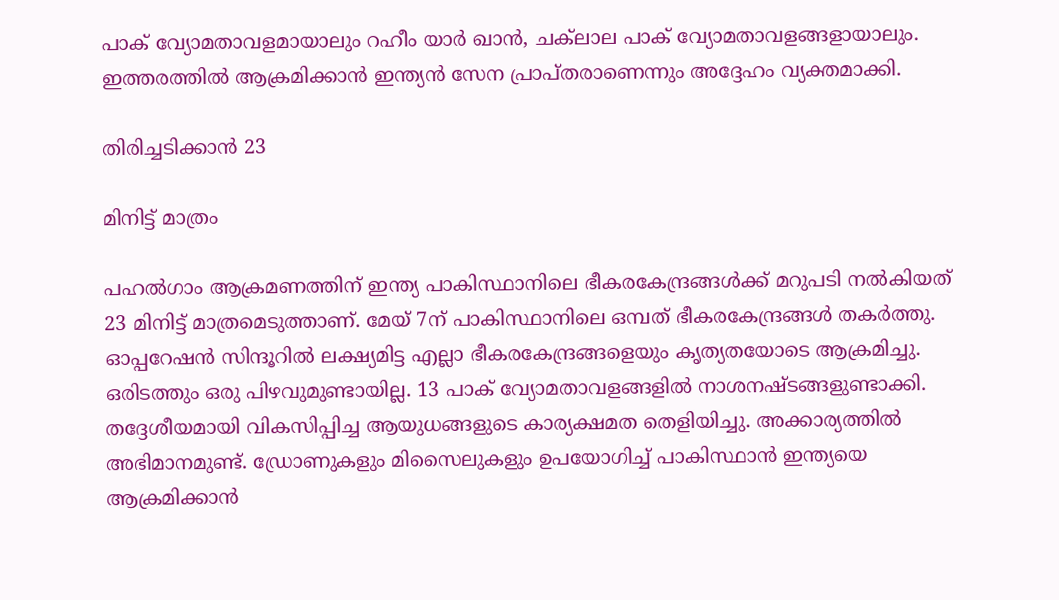പാക് വ്യോമതാവളമായാലും റഹീം യാർ ഖാൻ, ചക്‌ലാല പാക് വ്യോമതാവളങ്ങളായാലും. ഇത്തരത്തിൽ ആക്രമിക്കാൻ ഇന്ത്യൻ സേന പ്രാപ്‌തരാണെന്നും അദ്ദേഹം വ്യക്തമാക്കി.

തിരിച്ചടിക്കാൻ 23

മിനിട്ട് മാത്രം

പഹൽഗാം ആക്രമണത്തിന് ഇന്ത്യ പാകിസ്ഥാനിലെ ഭീകരകേന്ദ്രങ്ങൾക്ക് മറുപടി നൽകിയത് 23 മിനിട്ട് മാത്രമെടുത്താണ്. മേയ് 7ന് പാകിസ്ഥാനിലെ ഒമ്പത് ഭീകരകേന്ദ്രങ്ങൾ തകർത്തു. ഓപ്പറേഷൻ സിന്ദൂറിൽ ലക്ഷ്യമിട്ട എല്ലാ ഭീകരകേന്ദ്രങ്ങളെയും കൃത്യതയോടെ ആക്രമിച്ചു. ഒരിടത്തും ഒരു പിഴവുമുണ്ടായില്ല. 13 പാക് വ്യോമതാവളങ്ങളിൽ നാശനഷ്‌ടങ്ങളുണ്ടാക്കി. തദ്ദേശീയമായി വികസിപ്പിച്ച ആയുധങ്ങളുടെ കാര്യക്ഷമത തെളിയിച്ചു. അക്കാര്യത്തിൽ അഭിമാനമുണ്ട്. ഡ്രോണുകളും മിസൈലുകളും ഉപയോഗിച്ച് പാകിസ്ഥാൻ ഇന്ത്യയെ ആക്രമിക്കാൻ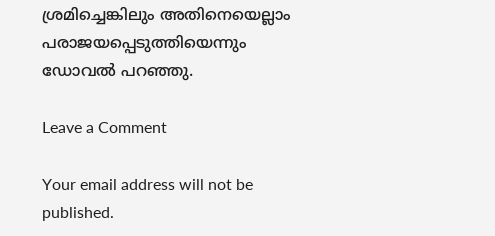ശ്രമിച്ചെങ്കിലും അതിനെയെല്ലാം പരാജയപ്പെടുത്തിയെന്നും ഡോവൽ പറഞ്ഞു.

Leave a Comment

Your email address will not be published.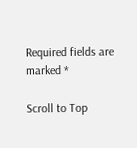Required fields are marked *

Scroll to Top